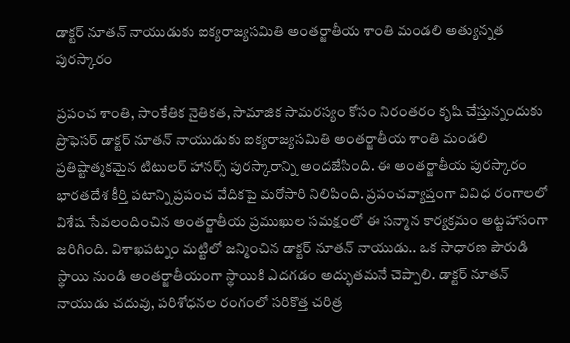డాక్టర్ నూతన్ నాయుడుకు ఐక్యరాజ్యసమితి అంతర్జాతీయ శాంతి మండలి అత్యున్నత పురస్కారం

ప్రపంచ శాంతి, సాంకేతిక నైతికత, సామాజిక సామరస్యం కోసం నిరంతరం కృషి చేస్తున్నందుకు ప్రొఫెసర్ డాక్టర్ నూతన్ నాయుడుకు ఐక్యరాజ్యసమితి అంతర్జాతీయ శాంతి మండలి ప్రతిష్టాత్మకమైన టిటులర్ హానర్స్ పురస్కారాన్ని అందజేసింది. ఈ అంతర్జాతీయ పురస్కారం భారతదేశ కీర్తి పటాన్ని ప్రపంచ వేదికపై మరోసారి నిలిపింది. ప్రపంచవ్యాప్తంగా వివిధ రంగాలలో విశేష సేవలందించిన అంతర్జాతీయ ప్రముఖుల సమక్షంలో ఈ సన్మాన కార్యక్రమం అట్టహాసంగా జరిగింది. విశాఖపట్నం మట్టిలో జన్మించిన డాక్టర్ నూతన్ నాయుడు.. ఒక సాధారణ పౌరుడి స్థాయి నుండి అంతర్జాతీయంగా స్థాయికి ఎదగడం అద్భుతమనే చెప్పాలి. డాక్టర్ నూతన్ నాయుడు చదువు, పరిశోధనల రంగంలో సరికొత్త చరిత్ర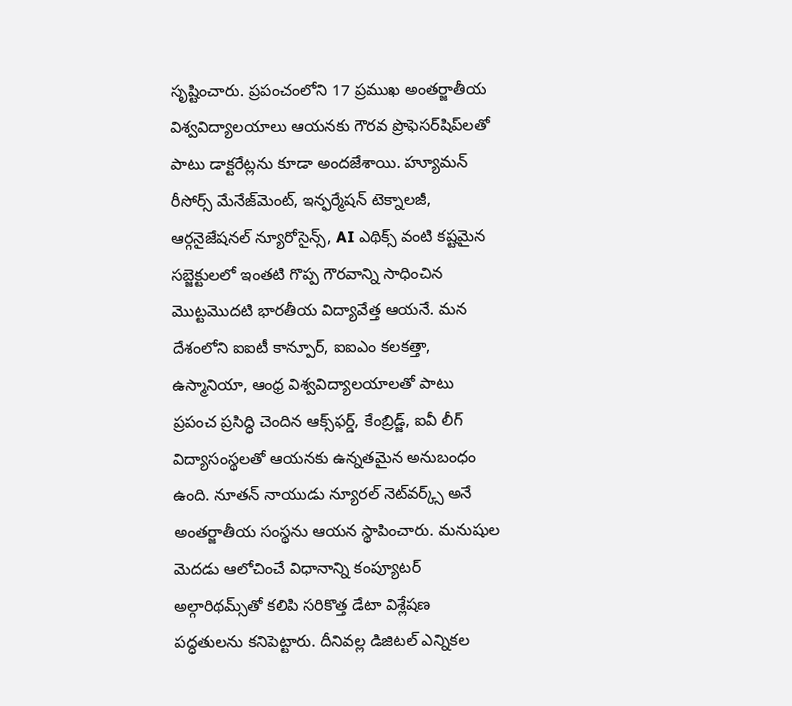సృష్టించారు. ప్రపంచంలోని 17 ప్రముఖ అంతర్జాతీయ విశ్వవిద్యాలయాలు ఆయనకు గౌరవ ప్రొఫెసర్‌షిప్‌లతో పాటు డాక్టరేట్లను కూడా అందజేశాయి. హ్యూమన్ రీసోర్స్ మేనేజ్‌మెంట్, ఇన్ఫర్మేషన్ టెక్నాలజీ, ఆర్గనైజేషనల్ న్యూరోసైన్స్, AI ఎథిక్స్ వంటి కష్టమైన సబ్జెక్టులలో ఇంతటి గొప్ప గౌరవాన్ని సాధించిన మొట్టమొదటి భారతీయ విద్యావేత్త ఆయనే. మన దేశంలోని ఐఐటీ కాన్పూర్, ఐఐఎం కలకత్తా, ఉస్మానియా, ఆంధ్ర విశ్వవిద్యాలయాలతో పాటు ప్రపంచ ప్రసిద్ధి చెందిన ఆక్స్‌ఫర్డ్, కేంబ్రిడ్జ్, ఐవీ లీగ్ విద్యాసంస్థలతో ఆయనకు ఉన్నతమైన అనుబంధం ఉంది. నూతన్ నాయుడు న్యూరల్ నెట్‌వర్క్స్ అనే అంతర్జాతీయ సంస్థను ఆయన స్థాపించారు. మనుషుల మెదడు ఆలోచించే విధానాన్ని కంప్యూటర్ అల్గారిథమ్స్‌తో కలిపి సరికొత్త డేటా విశ్లేషణ పద్ధతులను కనిపెట్టారు. దీనివల్ల డిజిటల్ ఎన్నికల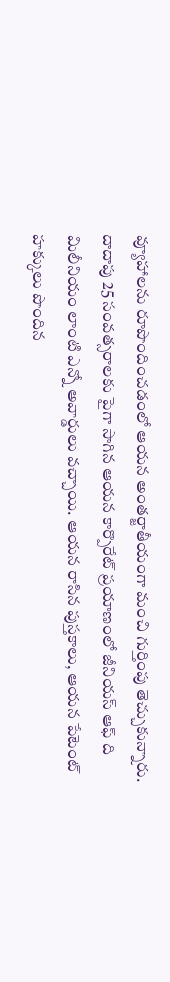వ్యూహాలను రూపొందించడంలో ఆయన అంతర్జాతీయంగా మంచి గుర్తింపు తెచ్చుకున్నారు. దాదాపు 25 సంవత్సరాలకు పైగా సాగిన ఆయన కార్పొరేట్ ప్రయాణంలో జీనియస్ ఆఫ్ ది మిలీనియం లాంటి ఎన్నో అవార్డులు వచ్చాయి. ఆయన రాసిన పుస్తకాలు, ఆయన పేటెంట్ హక్కులు పొందిన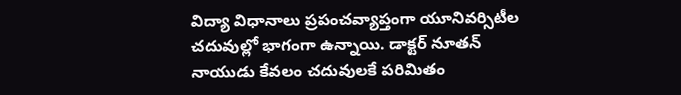విద్యా విధానాలు ప్రపంచవ్యాప్తంగా యూనివర్సిటీల చదువుల్లో భాగంగా ఉన్నాయి. డాక్టర్ నూతన్ నాయుడు కేవలం చదువులకే పరిమితం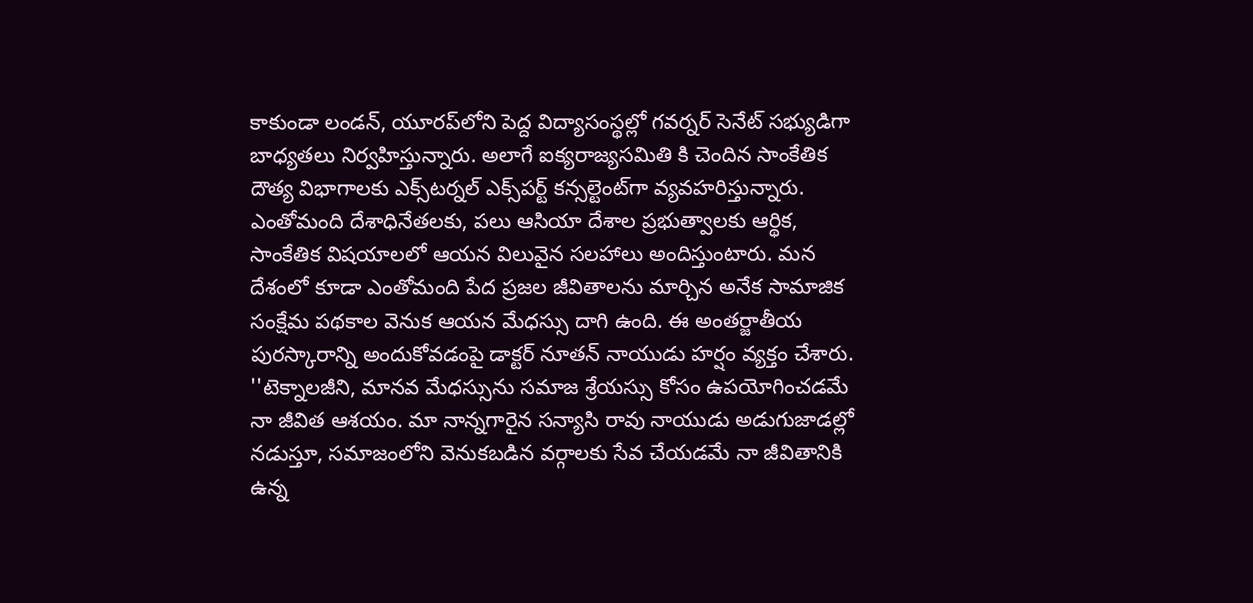కాకుండా లండన్, యూరప్‌లోని పెద్ద విద్యాసంస్థల్లో గవర్నర్ సెనేట్ సభ్యుడిగా బాధ్యతలు నిర్వహిస్తున్నారు. అలాగే ఐక్యరాజ్యసమితి కి చెందిన సాంకేతిక దౌత్య విభాగాలకు ఎక్స్‌టర్నల్ ఎక్స్‌పర్ట్ కన్సల్టెంట్‌గా వ్యవహరిస్తున్నారు. ఎంతోమంది దేశాధినేతలకు, పలు ఆసియా దేశాల ప్రభుత్వాలకు ఆర్థిక, సాంకేతిక విషయాలలో ఆయన విలువైన సలహాలు అందిస్తుంటారు. మన దేశంలో కూడా ఎంతోమంది పేద ప్రజల జీవితాలను మార్చిన అనేక సామాజిక సంక్షేమ పథకాల వెనుక ఆయన మేధస్సు దాగి ఉంది. ఈ అంతర్జాతీయ పురస్కారాన్ని అందుకోవడంపై డాక్టర్ నూతన్ నాయుడు హర్షం వ్యక్తం చేశారు. ''టెక్నాలజీని, మానవ మేధస్సును సమాజ శ్రేయస్సు కోసం ఉపయోగించడమే నా జీవిత ఆశయం. మా నాన్నగారైన సన్యాసి రావు నాయుడు అడుగుజాడల్లో నడుస్తూ, సమాజంలోని వెనుకబడిన వర్గాలకు సేవ చేయడమే నా జీవితానికి ఉన్న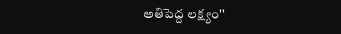అతిపెద్ద లక్ష్యం''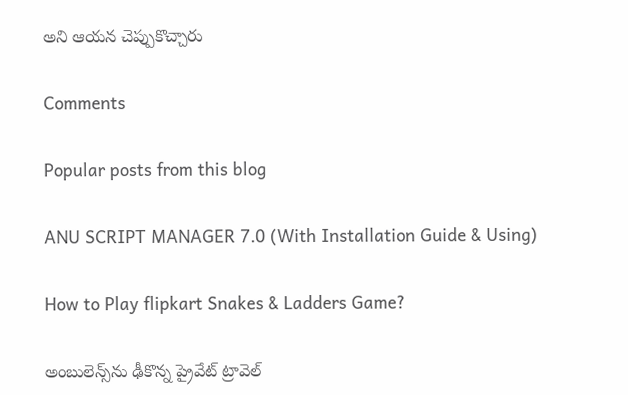అని ఆయన చెప్పుకొచ్చారు

Comments

Popular posts from this blog

ANU SCRIPT MANAGER 7.0 (With Installation Guide & Using)

How to Play flipkart Snakes & Ladders Game?

అంబులెన్స్‌ను ఢీకొన్న ప్రైవేట్ ట్రావెల్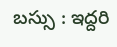బస్సు : ఇద్దరి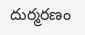దుర్మరణం